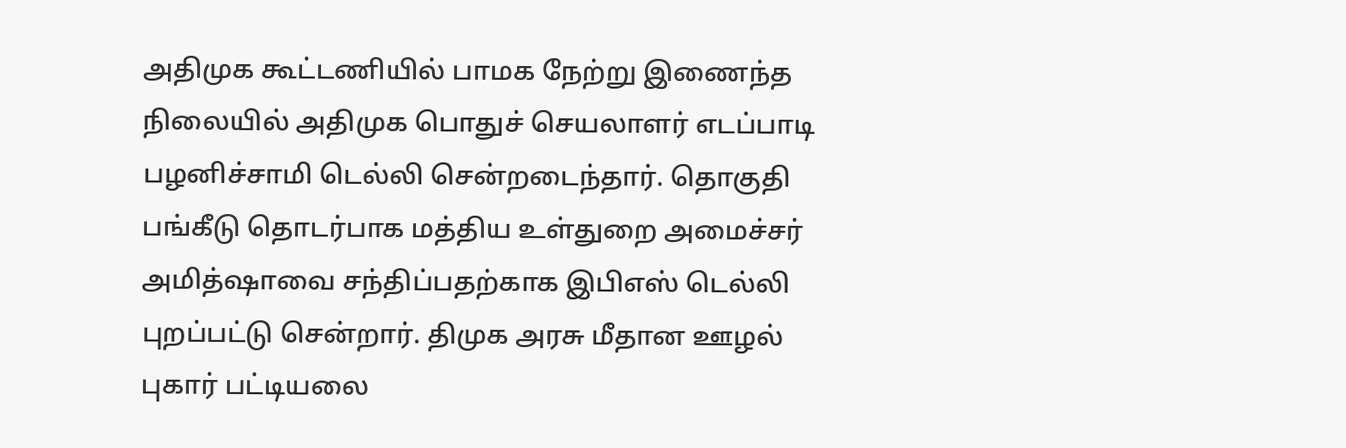அதிமுக கூட்டணியில் பாமக நேற்று இணைந்த நிலையில் அதிமுக பொதுச் செயலாளர் எடப்பாடி பழனிச்சாமி டெல்லி சென்றடைந்தார். தொகுதி பங்கீடு தொடர்பாக மத்திய உள்துறை அமைச்சர் அமித்ஷாவை சந்திப்பதற்காக இபிஎஸ் டெல்லி புறப்பட்டு சென்றார். திமுக அரசு மீதான ஊழல் புகார் பட்டியலை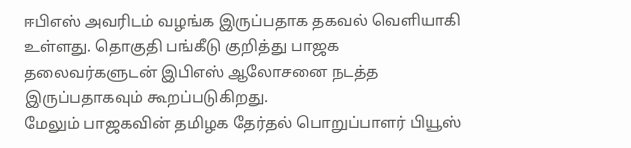ஈபிஎஸ் அவரிடம் வழங்க இருப்பதாக தகவல் வெளியாகி உள்ளது. தொகுதி பங்கீடு குறித்து பாஜக தலைவர்களுடன் இபிஎஸ் ஆலோசனை நடத்த இருப்பதாகவும் கூறப்படுகிறது.
மேலும் பாஜகவின் தமிழக தேர்தல் பொறுப்பாளர் பியூஸ்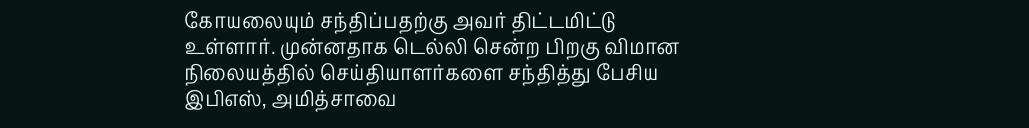கோயலையும் சந்திப்பதற்கு அவர் திட்டமிட்டு உள்ளார். முன்னதாக டெல்லி சென்ற பிறகு விமான நிலையத்தில் செய்தியாளர்களை சந்தித்து பேசிய இபிஎஸ், அமித்சாவை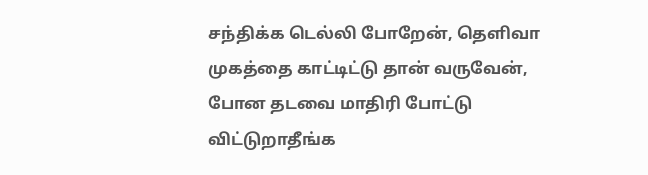சந்திக்க டெல்லி போறேன், தெளிவா முகத்தை காட்டிட்டு தான் வருவேன், போன தடவை மாதிரி போட்டு விட்டுறாதீங்க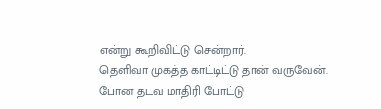என்று கூறிவிட்டு சென்றார்.
தெளிவா முகத்த காட்டிட்டு தான் வருவேன். போன தடவ மாதிரி போட்டு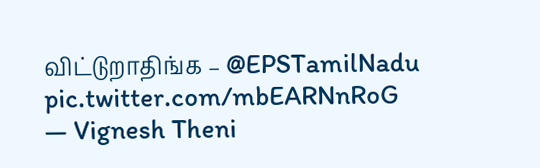விட்டுறாதிங்க – @EPSTamilNadu pic.twitter.com/mbEARNnRoG
— Vignesh Theni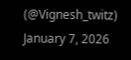(@Vignesh_twitz) January 7, 2026